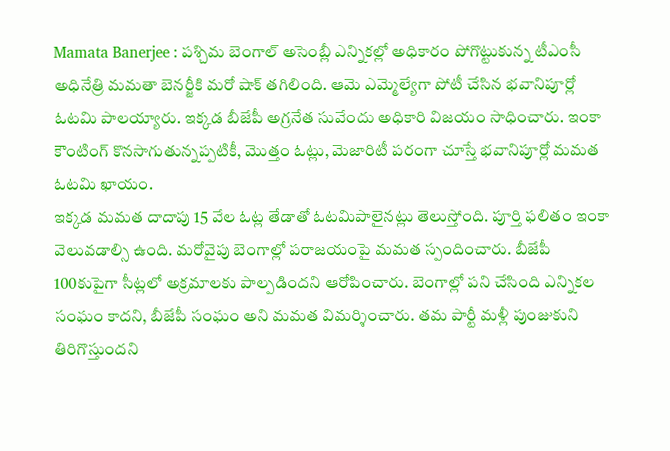Mamata Banerjee : పశ్చిమ బెంగాల్ అసెంబ్లీ ఎన్నికల్లో అధికారం పోగొట్టుకున్న టీఎంసీ అధినేత్రి మమతా బెనర్జీకి మరో షాక్ తగిలింది. ఆమె ఎమ్మెల్యేగా పోటీ చేసిన భవానిపూర్లో ఓటమి పాలయ్యారు. ఇక్కడ బీజేపీ అగ్రనేత సువేందు అధికారి విజయం సాధించారు. ఇంకా కౌంటింగ్ కొనసాగుతున్నప్పటికీ, మొత్తం ఓట్లు, మెజారిటీ పరంగా చూస్తే భవానిపూర్లో మమత ఓటమి ఖాయం.
ఇక్కడ మమత దాదాపు 15 వేల ఓట్ల తేడాతో ఓటమిపాలైనట్లు తెలుస్తోంది. పూర్తి ఫలితం ఇంకా వెలువడాల్సి ఉంది. మరోవైపు బెంగాల్లో పరాజయంపై మమత స్పందించారు. బీజేపీ 100కుపైగా సీట్లలో అక్రమాలకు పాల్పడిందని ఆరోపించారు. బెంగాల్లో పని చేసింది ఎన్నికల సంఘం కాదని, బీజేపీ సంఘం అని మమత విమర్శించారు. తమ పార్టీ మళ్లీ పుంజుకుని తిరిగొస్తుందని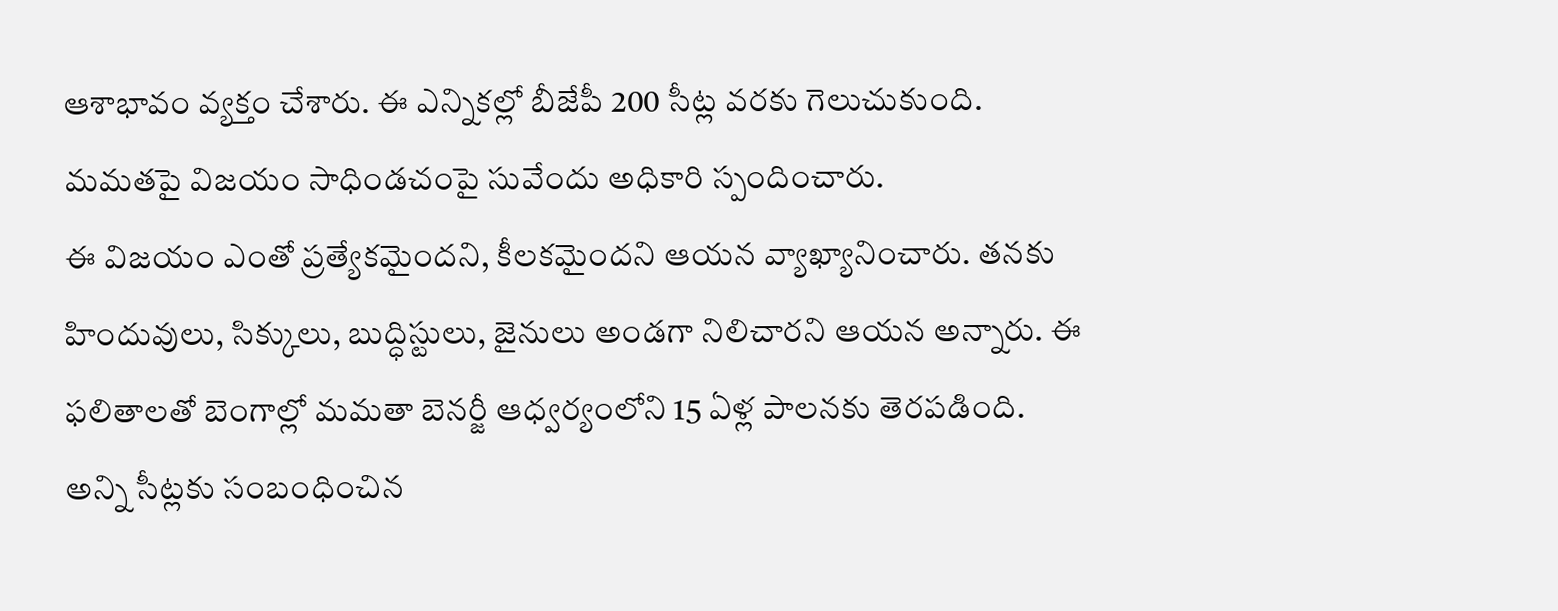ఆశాభావం వ్యక్తం చేశారు. ఈ ఎన్నికల్లో బీజేపీ 200 సీట్ల వరకు గెలుచుకుంది. మమతపై విజయం సాధిండచంపై సువేందు అధికారి స్పందించారు.
ఈ విజయం ఎంతో ప్రత్యేకమైందని, కీలకమైందని ఆయన వ్యాఖ్యానించారు. తనకు హిందువులు, సిక్కులు, బుద్ధిస్టులు, జైనులు అండగా నిలిచారని ఆయన అన్నారు. ఈ ఫలితాలతో బెంగాల్లో మమతా బెనర్జీ ఆధ్వర్యంలోని 15 ఏళ్ల పాలనకు తెరపడింది. అన్ని సీట్లకు సంబంధించిన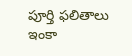పూర్తి ఫలితాలు ఇంకా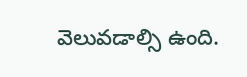వెలువడాల్సి ఉంది.